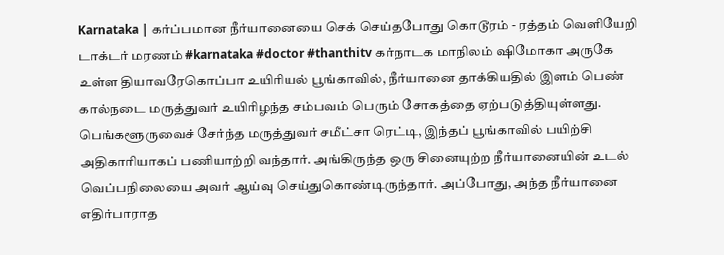Karnataka | கர்ப்பமான நீர்யானையை செக் செய்தபோது கொடூரம் - ரத்தம் வெளியேறி டாக்டர் மரணம் #karnataka #doctor #thanthitv கர்நாடக மாநிலம் ஷிமோகா அருகே உள்ள தியாவரேகொப்பா உயிரியல் பூங்காவில், நீர்யானை தாக்கியதில் இளம் பெண் கால்நடை மருத்துவர் உயிரிழந்த சம்பவம் பெரும் சோகத்தை ஏற்படுத்தியுள்ளது. பெங்களூருவைச் சேர்ந்த மருத்துவர் சமீட்சா ரெட்டி, இந்தப் பூங்காவில் பயிற்சி அதிகாரியாகப் பணியாற்றி வந்தார். அங்கிருந்த ஒரு சினையுற்ற நீர்யானையின் உடல் வெப்பநிலையை அவர் ஆய்வு செய்துகொண்டிருந்தார். அப்போது, அந்த நீர்யானை எதிர்பாராத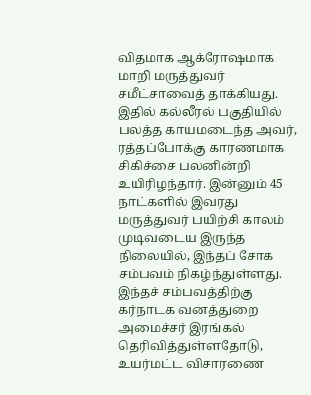விதமாக ஆக்ரோஷமாக மாறி மருத்துவர் சமீட்சாவைத் தாக்கியது. இதில் கல்லீரல் பகுதியில் பலத்த காயமடைந்த அவர், ரத்தப்போக்கு காரணமாக சிகிச்சை பலனின்றி உயிரிழந்தார். இன்னும் 45 நாட்களில் இவரது மருத்துவர் பயிற்சி காலம் முடிவடைய இருந்த நிலையில், இந்தப் சோக சம்பவம் நிகழ்ந்துள்ளது. இந்தச் சம்பவத்திற்கு கர்நாடக வனத்துறை அமைச்சர் இரங்கல் தெரிவித்துள்ளதோடு, உயர்மட்ட விசாரணை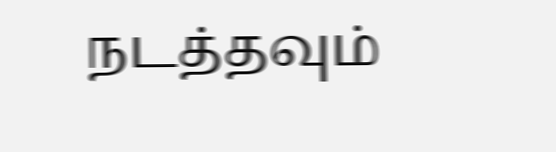நடத்தவும்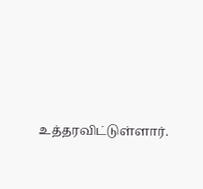உத்தரவிட்டுள்ளார்.